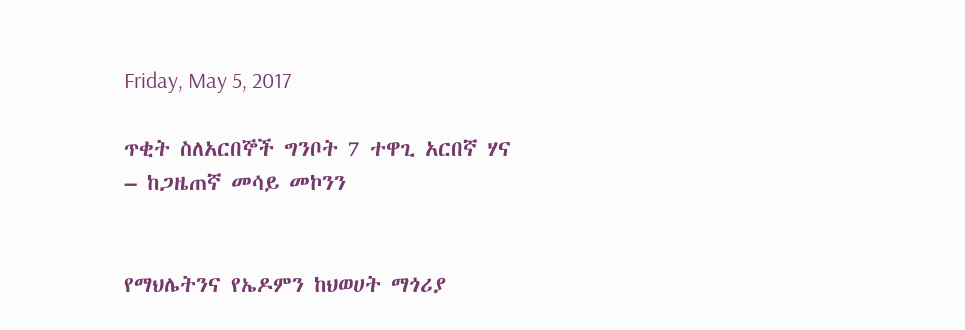Friday, May 5, 2017

ጥቂት ስለአርበኞች ግንቦት 7 ተዋጊ አርበኛ ሃና – ከጋዜጠኛ መሳይ መኮንን


የማህሌትንና የኤዶምን ከህወሀት ማጎሪያ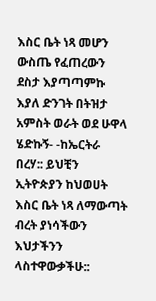እስር ቤት ነጻ መሆን ውስጤ የፈጠረውን ደስታ እያጣጣምኩ እያለ ድንገት በትዝታ አምስት ወራት ወደ ሁዋላ ሄድኩኝ- -ከኤርትራ በረሃ:: ይህቺን ኢትዮጵያን ከህወሀት እስር ቤት ነጻ ለማውጣት ብረት ያነሳችውን እህታችንን ላስተዋውቃችሁ::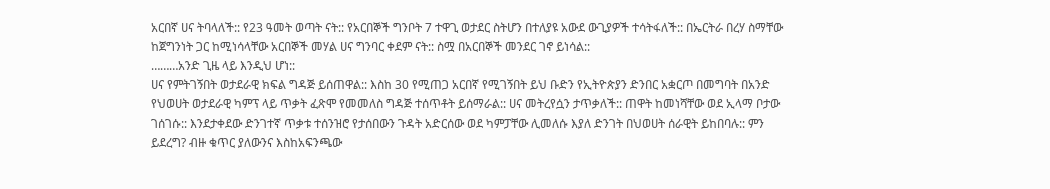አርበኛ ሀና ትባላለች:: የ23 ዓመት ወጣት ናት:: የአርበኞች ግንቦት 7 ተዋጊ ወታደር ስትሆን በተለያዩ አውደ ውጊያዎች ተሳትፋለች:: በኤርትራ በረሃ ስማቸው ከጀግንነት ጋር ከሚነሳላቸው አርበኞች መሃል ሀና ግንባር ቀደም ናት:: ስሟ በአርበኞች መንደር ገኖ ይነሳል::
………አንድ ጊዜ ላይ እንዲህ ሆነ::
ሀና የምትገኝበት ወታደራዊ ክፍል ግዳጅ ይሰጠዋል:: እስከ 30 የሚጠጋ አርበኛ የሚገኝበት ይህ ቡድን የኢትዮጵያን ድንበር አቋርጦ በመግባት በአንድ የህወሀት ወታደራዊ ካምፕ ላይ ጥቃት ፈጽሞ የመመለስ ግዳጅ ተሰጥቶት ይሰማራል:: ሀና መትረየሷን ታጥቃለች:: ጠዋት ከመነሻቸው ወደ ኢላማ ቦታው ገሰገሱ:: እንደታቀደው ድንገተኛ ጥቃቱ ተሰንዝሮ የታሰበውን ጉዳት አድርሰው ወደ ካምፓቸው ሊመለሱ እያለ ድንገት በህወሀት ሰራዊት ይከበባሉ:: ምን ይደረግ? ብዙ ቁጥር ያለውንና እስከአፍንጫው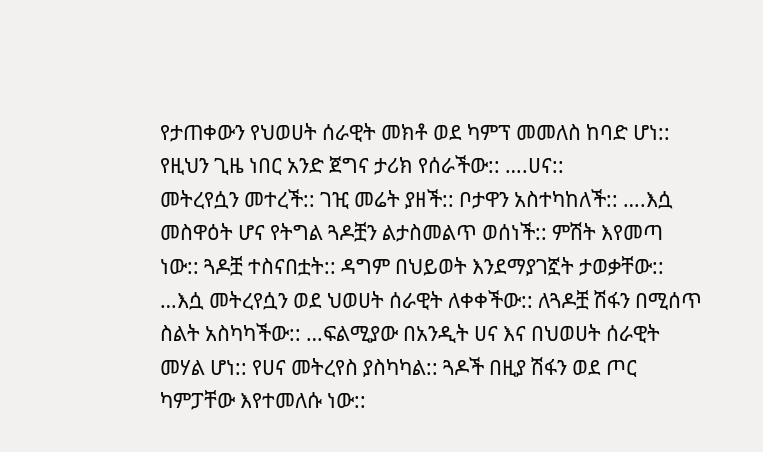የታጠቀውን የህወሀት ሰራዊት መክቶ ወደ ካምፕ መመለስ ከባድ ሆነ:: የዚህን ጊዜ ነበር አንድ ጀግና ታሪክ የሰራችው:: ….ሀና::
መትረየሷን መተረች:: ገዢ መሬት ያዘች:: ቦታዋን አስተካከለች:: ….እሷ መስዋዕት ሆና የትግል ጓዶቿን ልታስመልጥ ወሰነች:: ምሽት እየመጣ ነው:: ጓዶቿ ተስናበቷት:: ዳግም በህይወት እንደማያገኟት ታወቃቸው:: …እሷ መትረየሷን ወደ ህወሀት ሰራዊት ለቀቀችው:: ለጓዶቿ ሽፋን በሚሰጥ ስልት አስካካችው:: …ፍልሚያው በአንዲት ሀና እና በህወሀት ሰራዊት መሃል ሆነ:: የሀና መትረየስ ያስካካል:: ጓዶች በዚያ ሽፋን ወደ ጦር ካምፓቸው እየተመለሱ ነው::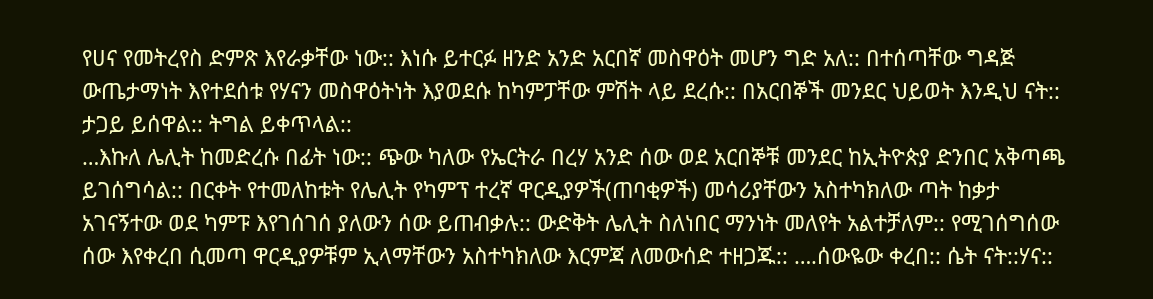የሀና የመትረየስ ድምጽ እየራቃቸው ነው:: እነሱ ይተርፉ ዘንድ አንድ አርበኛ መስዋዕት መሆን ግድ አለ:: በተሰጣቸው ግዳጅ ውጤታማነት እየተደሰቱ የሃናን መስዋዕትነት እያወደሱ ከካምፓቸው ምሽት ላይ ደረሱ:: በአርበኞች መንደር ህይወት እንዲህ ናት:: ታጋይ ይሰዋል:: ትግል ይቀጥላል::
…እኩለ ሌሊት ከመድረሱ በፊት ነው:: ጭው ካለው የኤርትራ በረሃ አንድ ሰው ወደ አርበኞቹ መንደር ከኢትዮጵያ ድንበር አቅጣጫ ይገሰግሳል:: በርቀት የተመለከቱት የሌሊት የካምፕ ተረኛ ዋርዲያዎች(ጠባቂዎች) መሳሪያቸውን አስተካክለው ጣት ከቃታ አገናኝተው ወደ ካምፑ እየገሰገሰ ያለውን ሰው ይጠብቃሉ:: ውድቅት ሌሊት ስለነበር ማንነት መለየት አልተቻለም:: የሚገሰግሰው ሰው እየቀረበ ሲመጣ ዋርዲያዎቹም ኢላማቸውን አስተካክለው እርምጃ ለመውሰድ ተዘጋጁ:: ….ሰውዬው ቀረበ:: ሴት ናት::ሃና::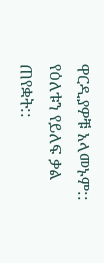ዋርዲያዎቹ አላመኑም:: የዕለቱን የይለፍ ቃል ጠየቋት::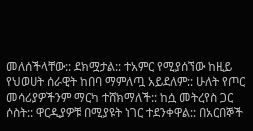መለሰችላቸው:: ደክሟታል:: ተአምር የሚያሰኘው ከዚይ የህወሀት ሰራዊት ከበባ ማምለጧ አይደለም:: ሁለት የጦር መሳሪያዎችንም ማርካ ተሸክማለች:: ከሷ መትረየስ ጋር ሶስት:: ዋርዲያዎቹ በሚያዩት ነገር ተደንቀዋል:: በአርበኞች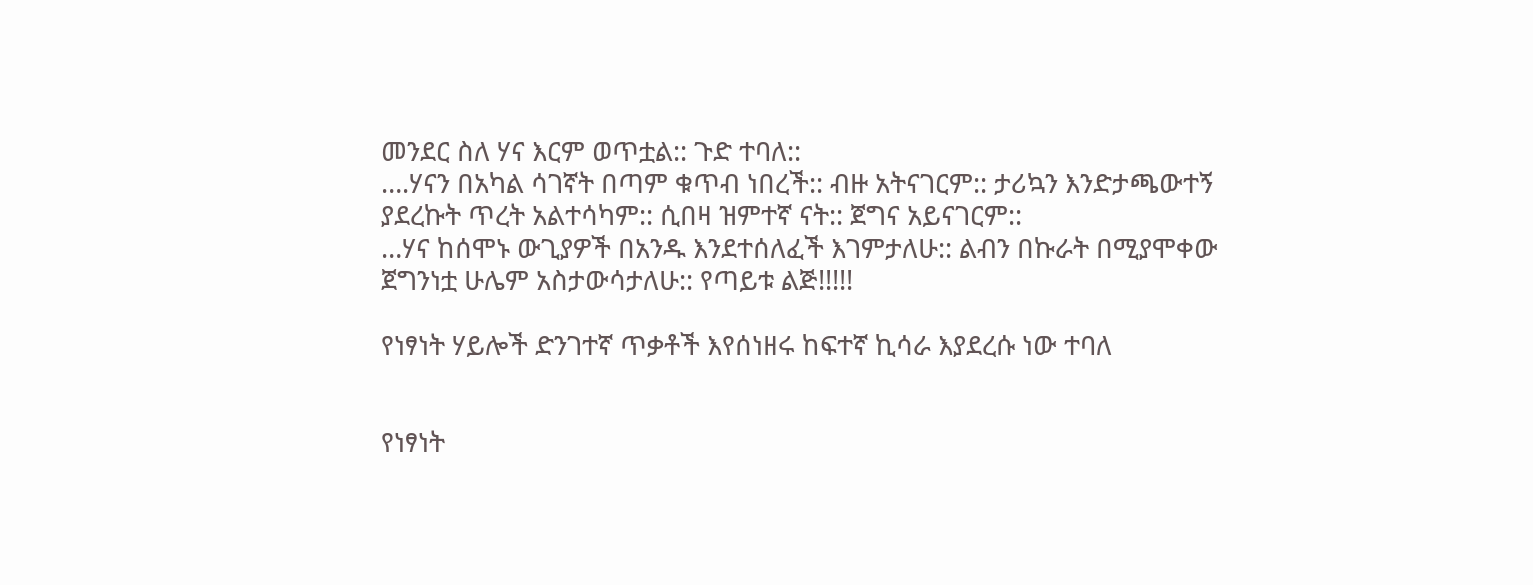መንደር ስለ ሃና እርም ወጥቷል:: ጉድ ተባለ::
….ሃናን በአካል ሳገኛት በጣም ቁጥብ ነበረች:: ብዙ አትናገርም:: ታሪኳን እንድታጫውተኝ ያደረኩት ጥረት አልተሳካም:: ሲበዛ ዝምተኛ ናት:: ጀግና አይናገርም::
…ሃና ከሰሞኑ ውጊያዎች በአንዱ እንደተሰለፈች እገምታለሁ:: ልብን በኩራት በሚያሞቀው ጀግንነቷ ሁሌም አስታውሳታለሁ:: የጣይቱ ልጅ!!!!!

የነፃነት ሃይሎች ድንገተኛ ጥቃቶች እየሰነዘሩ ከፍተኛ ኪሳራ እያደረሱ ነው ተባለ


የነፃነት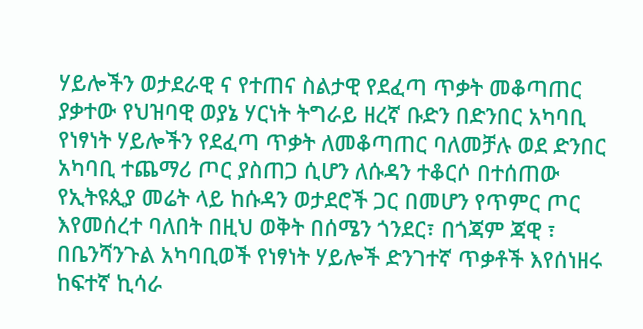ሃይሎችን ወታደራዊ ና የተጠና ስልታዊ የደፈጣ ጥቃት መቆጣጠር ያቃተው የህዝባዊ ወያኔ ሃርነት ትግራይ ዘረኛ ቡድን በድንበር አካባቢ የነፃነት ሃይሎችን የደፈጣ ጥቃት ለመቆጣጠር ባለመቻሉ ወደ ድንበር አካባቢ ተጨማሪ ጦር ያስጠጋ ሲሆን ለሱዳን ተቆርሶ በተሰጠው የኢትዩጲያ መሬት ላይ ከሱዳን ወታደሮች ጋር በመሆን የጥምር ጦር እየመሰረተ ባለበት በዚህ ወቅት በሰሜን ጎንደር፣ በጎጃም ጃዊ ፣ በቤንሻንጉል አካባቢወች የነፃነት ሃይሎች ድንገተኛ ጥቃቶች እየሰነዘሩ ከፍተኛ ኪሳራ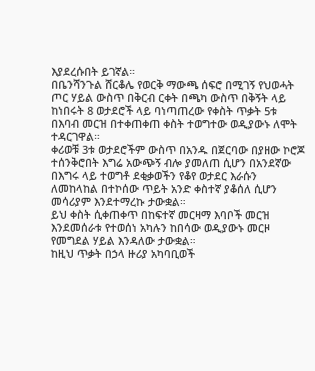እያደረሱበት ይገኛል።
በቤንሻንጉል ሸርቆሌ የወርቅ ማውጫ ሰፍሮ በሚገኝ የህወሓት ጦር ሃይል ውስጥ በቅርብ ርቀት በጫካ ውስጥ በቅኝት ላይ ከነበሩት 8 ወታደሮች ላይ ባነጣጠረው የቀስት ጥቃት 5ቱ በእባብ መርዝ በተቀጠቀጠ ቀስት ተወግተው ወዲያውኑ ለሞት ተዳርገዋል።
ቀሪወቹ 3ቱ ወታደሮችም ውስጥ በአንዱ በጀርባው በያዘው ኮሮጆ ተሰንቅሮበት እግሬ አውጭኝ ብሎ ያመለጠ ሲሆን በአንደኛው በእግሩ ላይ ተወግቶ ደቂቃወችን የቆየ ወታደር እራሱን ለመከላከል በተኮሰው ጥይት አንድ ቀስተኛ ያቆሰለ ሲሆን መሳሪያም እንደተማረኩ ታውቋል።
ይህ ቀስት ሲቀጠቀጥ በከፍተኛ መርዛማ እባቦች መርዝ እንደመሰራቱ የተወሰነ አካሉን ከበሳው ወዲያውኑ መርዞ የመግደል ሃይል እንዳለው ታውቋል።
ከዚህ ጥቃት በኃላ ዙሪያ አካባቢወች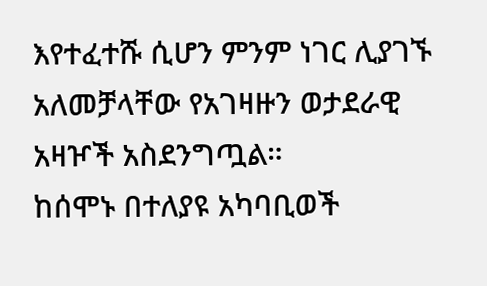እየተፈተሹ ሲሆን ምንም ነገር ሊያገኙ አለመቻላቸው የአገዛዙን ወታደራዊ አዛዦች አስደንግጧል።
ከሰሞኑ በተለያዩ አካባቢወች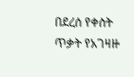በደረሰ የቀስት ጥቃት የአገዛዙ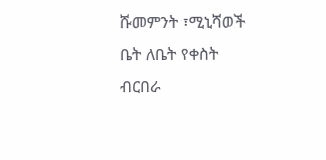ሹመምንት ፣ሚኒሻወች ቤት ለቤት የቀስት ብርበራ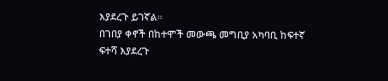እያደረጉ ይገኛል።
በገበያ ቀኖች በከተሞች መውጫ መግቢያ አካባቢ ከፍተኛ ፍተሻ እያደረጉ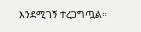እንደሚገኝ ተረጋግጧል።